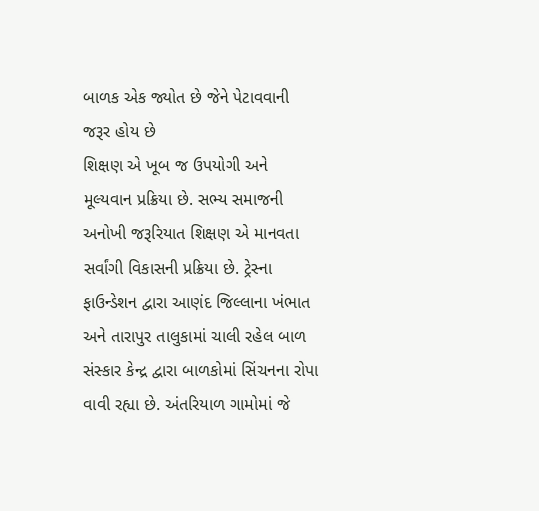બાળક એક જ્યોત છે જેને પેટાવવાની જરૂર હોય છે
શિક્ષણ એ ખૂબ જ ઉપયોગી અને મૂલ્યવાન પ્રક્રિયા છે. સભ્ય સમાજની અનોખી જરૂરિયાત શિક્ષણ એ માનવતા સર્વાંગી વિકાસની પ્રક્રિયા છે. ટ્રેસ્ના ફાઉન્ડેશન દ્વારા આણંદ જિલ્લાના ખંભાત અને તારાપુર તાલુકામાં ચાલી રહેલ બાળ સંસ્કાર કેન્દ્ર દ્વારા બાળકોમાં સિંચનના રોપા વાવી રહ્યા છે. અંતરિયાળ ગામોમાં જે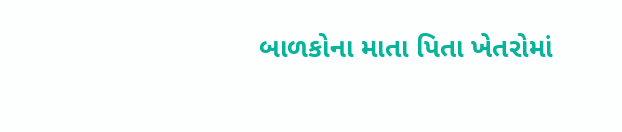બાળકોના માતા પિતા ખેતરોમાં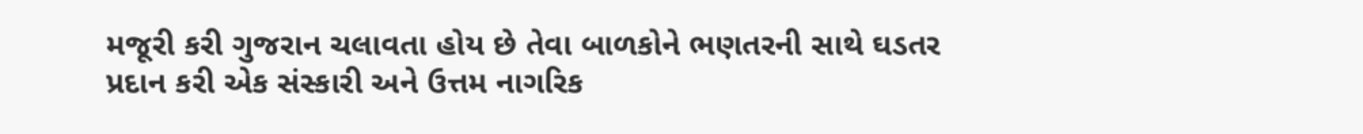મજૂરી કરી ગુજરાન ચલાવતા હોય છે તેવા બાળકોને ભણતરની સાથે ઘડતર પ્રદાન કરી એક સંસ્કારી અને ઉત્તમ નાગરિક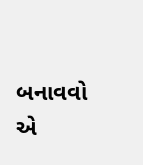બનાવવો એ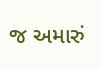જ અમારું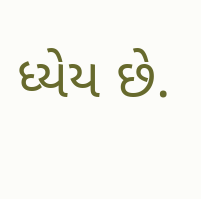ધ્યેય છે.